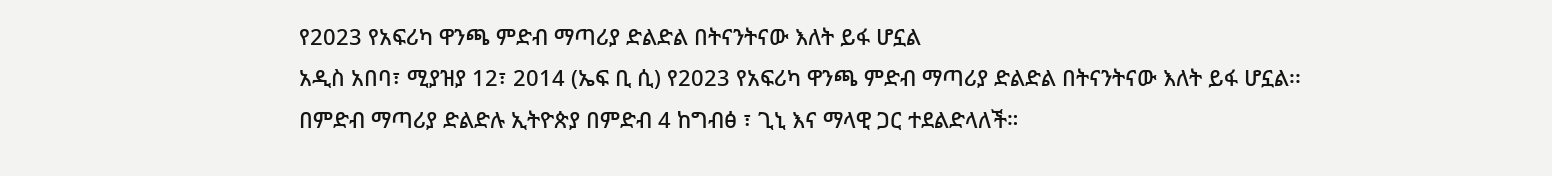የ2023 የአፍሪካ ዋንጫ ምድብ ማጣሪያ ድልድል በትናንትናው እለት ይፋ ሆኗል
አዲስ አበባ፣ ሚያዝያ 12፣ 2014 (ኤፍ ቢ ሲ) የ2023 የአፍሪካ ዋንጫ ምድብ ማጣሪያ ድልድል በትናንትናው እለት ይፋ ሆኗል፡፡
በምድብ ማጣሪያ ድልድሉ ኢትዮጵያ በምድብ 4 ከግብፅ ፣ ጊኒ እና ማላዊ ጋር ተደልድላለች።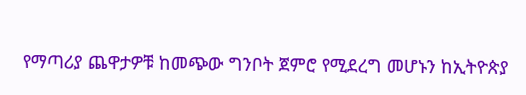የማጣሪያ ጨዋታዎቹ ከመጭው ግንቦት ጀምሮ የሚደረግ መሆኑን ከኢትዮጵያ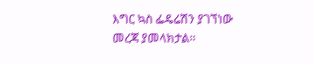እግር ኳስ ፌዴሬሽን ያገኘነው መረጃ ያመላክታል፡፡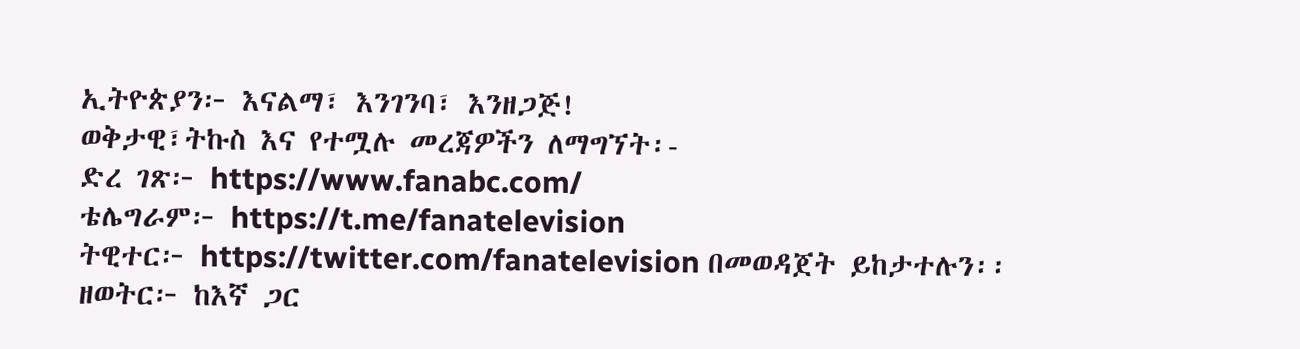ኢትዮጵያን፦ እናልማ፣ እንገንባ፣ እንዘጋጅ!
ወቅታዊ፣ትኩስ እና የተሟሉ መረጃዎችን ለማግኘት፡-
ድረ ገጽ፦ https://www.fanabc.com/
ቴሌግራም፦ https://t.me/fanatelevision
ትዊተር፦ https://twitter.com/fanatelevision በመወዳጀት ይከታተሉን፡፡
ዘወትር፦ ከእኛ ጋር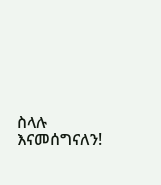ስላሉ እናመሰግናለን!